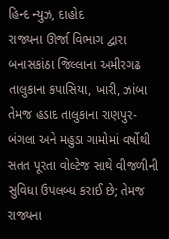હિન્દ ન્યુઝ, દાહોદ
રાજ્યના ઊર્જા વિભાગ દ્વારા બનાસકાંઠા જિલ્લાના અમીરગઢ તાલુકાના કપાસિયા, ખારી, ઝાંબા તેમજ હડાદ તાલુકાના રાણપુર-બંગલા અને મહુડા ગામોમાં વર્ષોથી સતત પૂરતા વોલ્ટેજ સાથે વીજળીની સુવિધા ઉપલબ્ધ કરાઈ છે; તેમજ રાજ્યના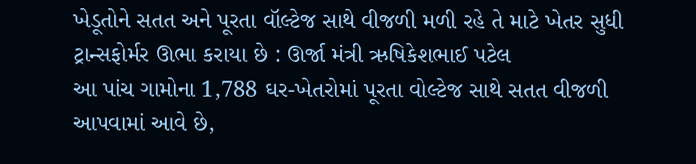ખેડૂતોને સતત અને પૂરતા વૉલ્ટેજ સાથે વીજળી મળી રહે તે માટે ખેતર સુધી ટ્રાન્સફોર્મર ઊભા કરાયા છે : ઊર્જા મંત્રી ઋષિકેશભાઈ પટેલ
આ પાંચ ગામોના 1,788 ઘર-ખેતરોમાં પૂરતા વોલ્ટેજ સાથે સતત વીજળી આપવામાં આવે છે,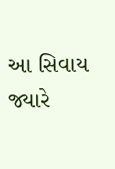આ સિવાય જ્યારે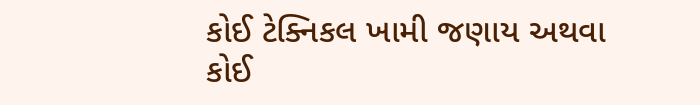કોઈ ટેક્નિકલ ખામી જણાય અથવા કોઈ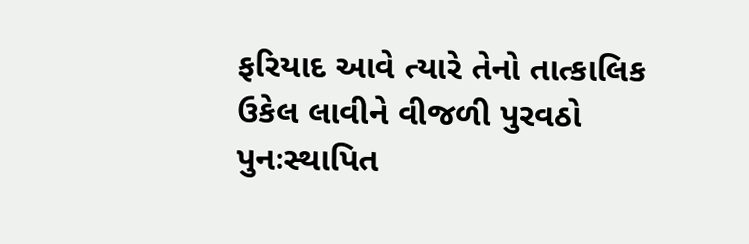ફરિયાદ આવે ત્યારે તેનો તાત્કાલિક ઉકેલ લાવીને વીજળી પુરવઠો પુનઃસ્થાપિત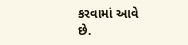કરવામાં આવે છે.